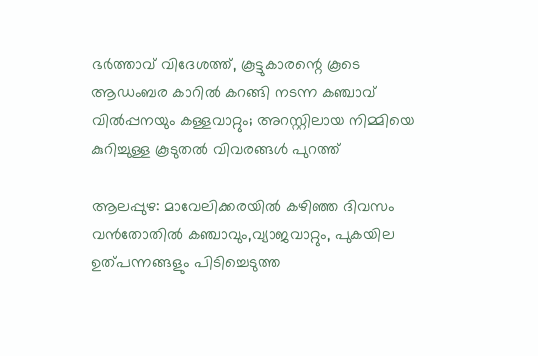ഭര്‍ത്താവ് വിദേശത്ത്, കൂട്ടുകാരന്റെ കൂടെ ആഡംബര കാറില്‍ കറങ്ങി നടന്ന കഞ്ചാവ് വില്‍പ്പനയും കള്ളവാറ്റും; അറസ്റ്റിലായ നിമ്മിയെ കുറിച്ചുള്ള കൂടുതല്‍ വിവരങ്ങള്‍ പുറത്ത്

ആലപ്പുഴ: മാവേലിക്കരയില്‍ കഴിഞ്ഞ ദിവസം വന്‍തോതില്‍ കഞ്ചാവും,വ്യാജവാറ്റും, പുകയില ഉത്പന്നങ്ങളും പിടിച്ചെടുത്ത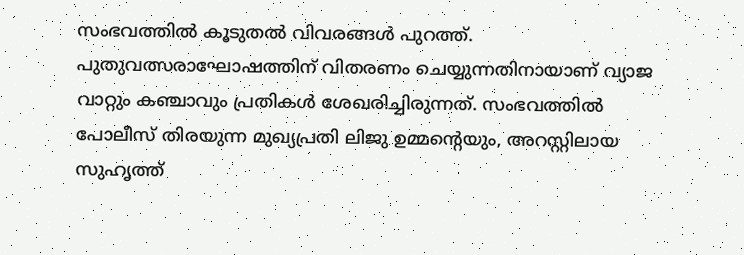സംഭവത്തില്‍ കൂടുതല്‍ വിവരങ്ങള്‍ പുറത്ത്. പുതുവത്സരാഘോഷത്തിന് വിതരണം ചെയ്യുന്നതിനായാണ് വ്യാജ വാറ്റും കഞ്ചാവും പ്രതികള്‍ ശേഖരിച്ചിരുന്നത്. സംഭവത്തില്‍ പോലീസ് തിരയുന്ന മുഖ്യപ്രതി ലിജു ഉമ്മന്റെയും, അറസ്റ്റിലായ സുഹൃത്ത്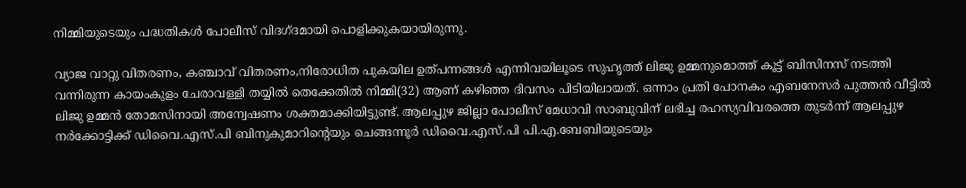നിമ്മിയുടെയും പദ്ധതികള്‍ പോലീസ് വിദഗ്ദമായി പൊളിക്കുകയായിരുന്നു.

വ്യാജ വാറ്റു വിതരണം, കഞ്ചാവ് വിതരണം,നിരോധിത പുകയില ഉത്പന്നങ്ങള്‍ എന്നിവയിലൂടെ സുഹൃത്ത് ലിജു ഉമ്മനുമൊത്ത് കൂട്ട് ബിസിനസ് നടത്തി വന്നിരുന്ന കായംകുളം ചേരാവള്ളി തയ്യില്‍ തെക്കേതില്‍ നിമ്മി(32) ആണ് കഴിഞ്ഞ ദിവസം പിടിയിലായത്. ഒന്നാം പ്രതി പോനകം എബനേസര്‍ പുത്തന്‍ വീട്ടില്‍ ലിജു ഉമ്മന്‍ തോമസിനായി അന്വേഷണം ശക്തമാക്കിയിട്ടുണ്ട്. ആലപ്പുഴ ജില്ലാ പോലീസ് മേധാവി സാബുവിന് ലഭിച്ച രഹസ്യവിവരത്തെ തുടര്‍ന്ന് ആലപ്പുഴ നര്‍ക്കോട്ടിക്ക് ഡിവൈ.എസ്.പി ബിനുകുമാറിന്റെയും ചെങ്ങന്നൂര്‍ ഡിവൈ.എസ്.പി പി.എ.ബേബിയുടെയും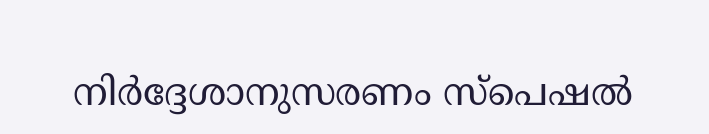നിര്‍ദ്ദേശാനുസരണം സ്പെഷല്‍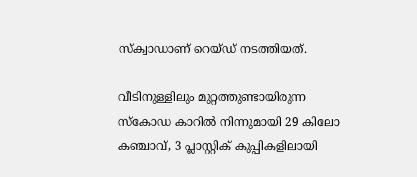സ്‌ക്വാഡാണ് റെയ്ഡ് നടത്തിയത്.

വീടിനുള്ളിലും മുറ്റത്തുണ്ടായിരുന്ന സ്‌കോഡ കാറില്‍ നിന്നുമായി 29 കിലോ കഞ്ചാവ്, 3 പ്ലാസ്റ്റിക് കുപ്പികളിലായി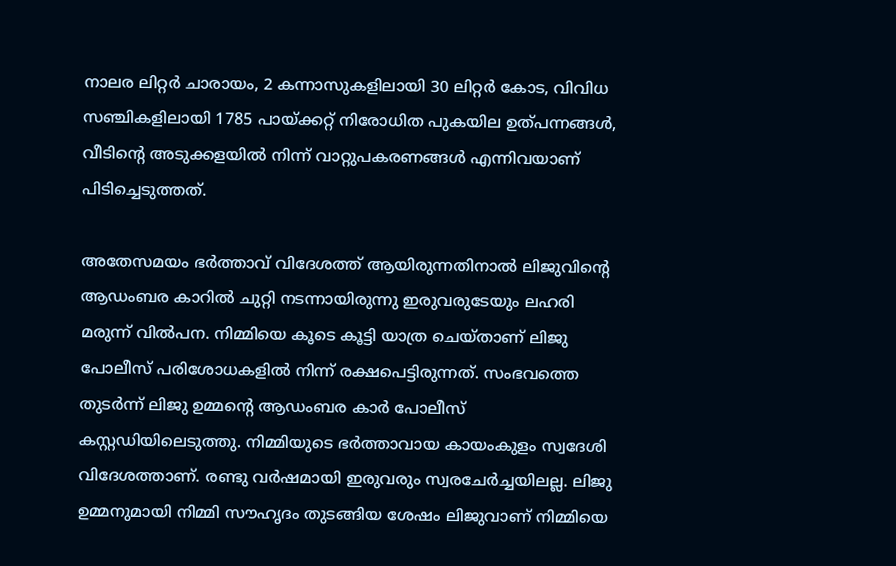നാലര ലിറ്റര്‍ ചാരായം, 2 കന്നാസുകളിലായി 30 ലിറ്റര്‍ കോട, വിവിധ സഞ്ചികളിലായി 1785 പായ്ക്കറ്റ് നിരോധിത പുകയില ഉത്പന്നങ്ങള്‍, വീടിന്റെ അടുക്കളയില്‍ നിന്ന് വാറ്റുപകരണങ്ങള്‍ എന്നിവയാണ് പിടിച്ചെടുത്തത്.

അതേസമയം ഭര്‍ത്താവ് വിദേശത്ത് ആയിരുന്നതിനാല്‍ ലിജുവിന്റെ ആഡംബര കാറില്‍ ചുറ്റി നടന്നായിരുന്നു ഇരുവരുടേയും ലഹരി മരുന്ന് വില്‍പന. നിമ്മിയെ കൂടെ കൂട്ടി യാത്ര ചെയ്താണ് ലിജു പോലീസ് പരിശോധകളില്‍ നിന്ന് രക്ഷപെട്ടിരുന്നത്. സംഭവത്തെ തുടര്‍ന്ന് ലിജു ഉമ്മന്റെ ആഡംബര കാര്‍ പോലീസ് കസ്റ്റഡിയിലെടുത്തു. നിമ്മിയുടെ ഭര്‍ത്താവായ കായംകുളം സ്വദേശി വിദേശത്താണ്. രണ്ടു വര്‍ഷമായി ഇരുവരും സ്വരചേര്‍ച്ചയിലല്ല. ലിജു ഉമ്മനുമായി നിമ്മി സൗഹൃദം തുടങ്ങിയ ശേഷം ലിജുവാണ് നിമ്മിയെ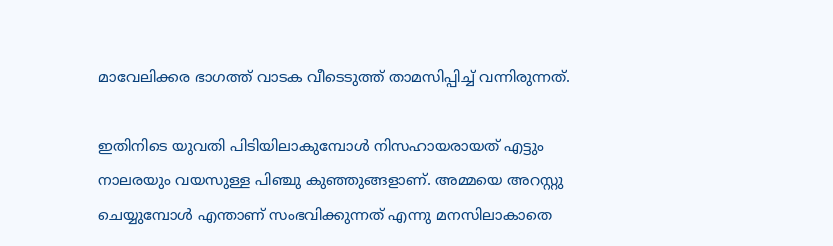മാവേലിക്കര ഭാഗത്ത് വാടക വീടെടുത്ത് താമസിപ്പിച്ച് വന്നിരുന്നത്.

ഇതിനിടെ യുവതി പിടിയിലാകുമ്പോള്‍ നിസഹായരായത് എട്ടും നാലരയും വയസുള്ള പിഞ്ചു കുഞ്ഞുങ്ങളാണ്. അമ്മയെ അറസ്റ്റു ചെയ്യുമ്പോള്‍ എന്താണ് സംഭവിക്കുന്നത് എന്നു മനസിലാകാതെ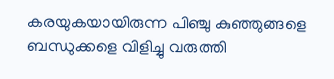കരയുകയായിരുന്ന പിഞ്ചു കുഞ്ഞുങ്ങളെ ബന്ധുക്കളെ വിളിച്ചു വരുത്തി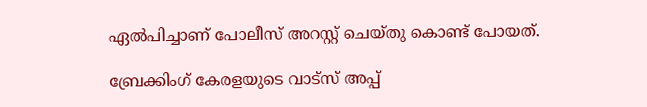ഏല്‍പിച്ചാണ് പോലീസ് അറസ്റ്റ് ചെയ്തു കൊണ്ട് പോയത്.

ബ്രേക്കിംഗ് കേരളയുടെ വാട്സ് അപ്പ്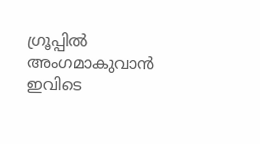ഗ്രൂപ്പിൽ അംഗമാകുവാൻ ഇവിടെ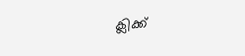ക്ലിക്ക്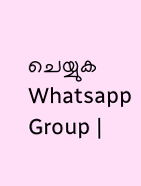ചെയ്യുക Whatsapp Group |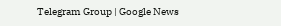Telegram Group | Google News